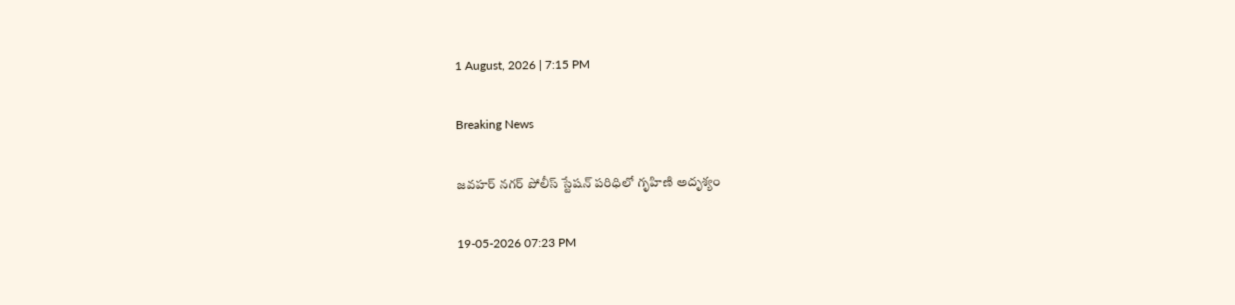1 August, 2026 | 7:15 PM

Breaking News

జవహర్ నగర్ పోలీస్ స్టేషన్ పరిధిలో గృహిణి అదృశ్యం

19-05-2026 07:23 PM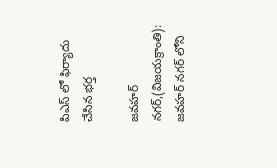పిఎస్ లో ఫిర్యాదు చేసిన భర్త

జవహర్ నగర్,(విజయక్రాంతి): జవహర్ నగర్ లోని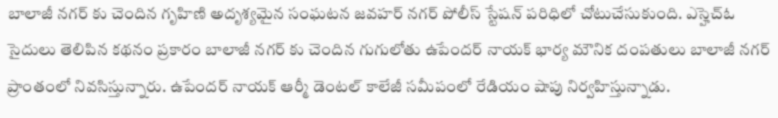బాలాజీ నగర్ కు చెందిన గృహిణి అదృశ్యమైన సంఘటన జవహర్ నగర్ పోలీస్ స్టేషన్ పరిధిలో చోటుచేసుకుంది. ఎస్హెచ్ఓ సైదులు తెలిపిన కథనం ప్రకారం బాలాజీ నగర్ కు చెందిన గుగులోతు ఉపేందర్ నాయక్ భార్య మౌనిక దంపతులు బాలాజీ నగర్ ప్రాంతంలో నివసిస్తున్నారు. ఉపేందర్ నాయక్ ఆర్మీ డెంటల్ కాలేజీ సమీపంలో రేడియం షాపు నిర్వహిస్తున్నాడు.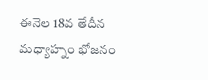ఈనెల 18వ తేదీన మధ్యాహ్నం భోజనం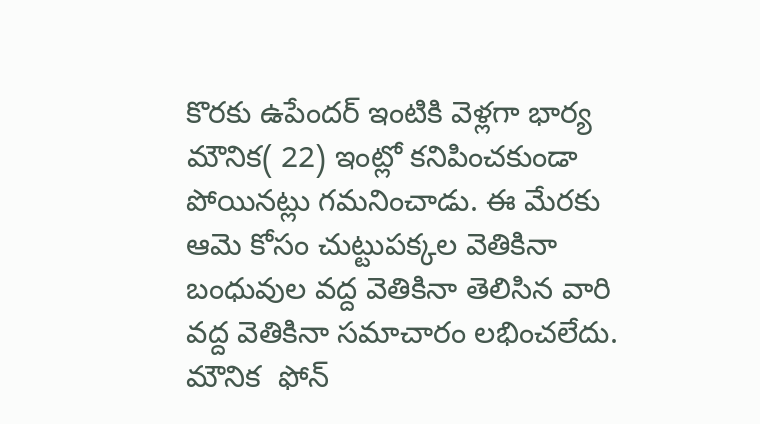కొరకు ఉపేందర్ ఇంటికి వెళ్లగా భార్య మౌనిక( 22) ఇంట్లో కనిపించకుండా పోయినట్లు గమనించాడు. ఈ మేరకు ఆమె కోసం చుట్టుపక్కల వెతికినా బంధువుల వద్ద వెతికినా తెలిసిన వారి వద్ద వెతికినా సమాచారం లభించలేదు. మౌనిక  ఫోన్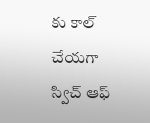కు కాల్ చేయగా స్విచ్ ఆఫ్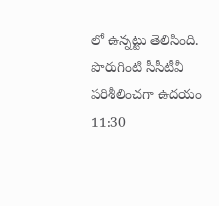లో ఉన్నట్టు తెలిసింది. పొరుగింటి సీసీటీవీ పరిశీలించగా ఉదయం 11:30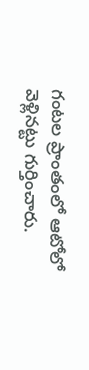గంటల ప్రాంతంలో ఆటోలో వెళ్లినట్టు గుర్తించారు.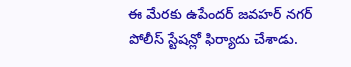ఈ మేరకు ఉపేందర్ జవహర్ నగర్ పోలీస్ స్టేషన్లో ఫిర్యాదు చేశాడు.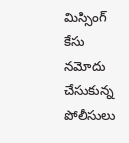మిస్సింగ్ కేసు నమోదు చేసుకున్న పోలీసులు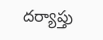దర్యాప్తు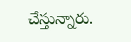చేస్తున్నారు.